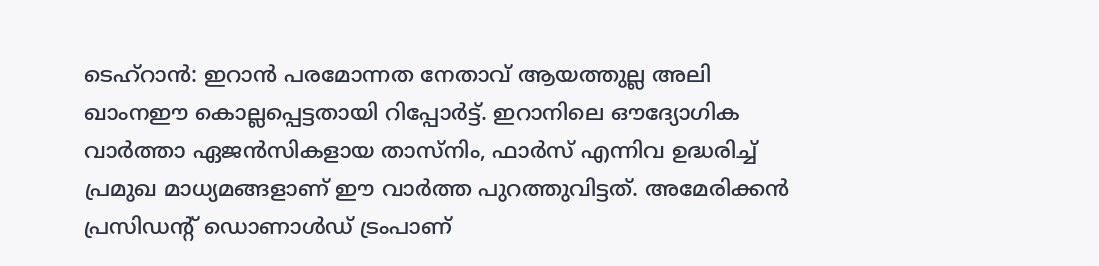ടെഹ്റാൻ: ഇറാൻ പരമോന്നത നേതാവ് ആയത്തുല്ല അലി ഖാംനഈ കൊല്ലപ്പെട്ടതായി റിപ്പോർട്ട്. ഇറാനിലെ ഔദ്യോഗിക വാർത്താ ഏജൻസികളായ താസ്നിം, ഫാർസ് എന്നിവ ഉദ്ധരിച്ച് പ്രമുഖ മാധ്യമങ്ങളാണ് ഈ വാർത്ത പുറത്തുവിട്ടത്. അമേരിക്കൻ പ്രസിഡന്റ് ഡൊണാൾഡ് ട്രംപാണ്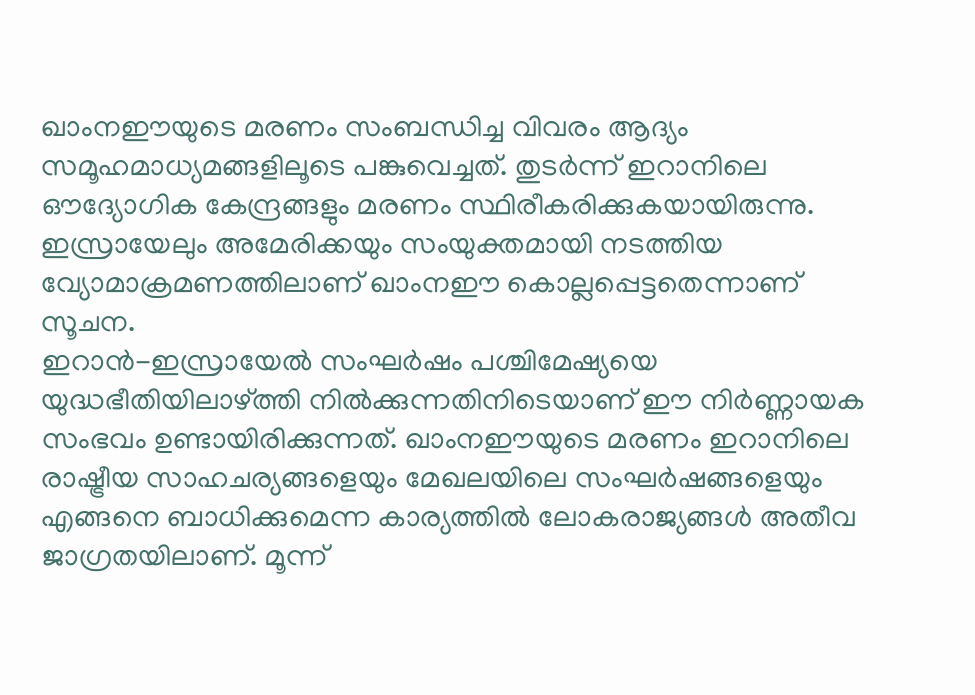ഖാംനഈയുടെ മരണം സംബന്ധിച്ച വിവരം ആദ്യം സമൂഹമാധ്യമങ്ങളിലൂടെ പങ്കുവെച്ചത്. തുടർന്ന് ഇറാനിലെ ഔദ്യോഗിക കേന്ദ്രങ്ങളും മരണം സ്ഥിരീകരിക്കുകയായിരുന്നു. ഇസ്രായേലും അമേരിക്കയും സംയുക്തമായി നടത്തിയ വ്യോമാക്രമണത്തിലാണ് ഖാംനഈ കൊല്ലപ്പെട്ടതെന്നാണ് സൂചന.
ഇറാൻ-ഇസ്രായേൽ സംഘർഷം പശ്ചിമേഷ്യയെ യുദ്ധഭീതിയിലാഴ്ത്തി നിൽക്കുന്നതിനിടെയാണ് ഈ നിർണ്ണായക സംഭവം ഉണ്ടായിരിക്കുന്നത്. ഖാംനഈയുടെ മരണം ഇറാനിലെ രാഷ്ട്രീയ സാഹചര്യങ്ങളെയും മേഖലയിലെ സംഘർഷങ്ങളെയും എങ്ങനെ ബാധിക്കുമെന്ന കാര്യത്തിൽ ലോകരാജ്യങ്ങൾ അതീവ ജാഗ്രതയിലാണ്. മൂന്ന്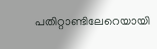പതിറ്റാണ്ടിലേറെയായി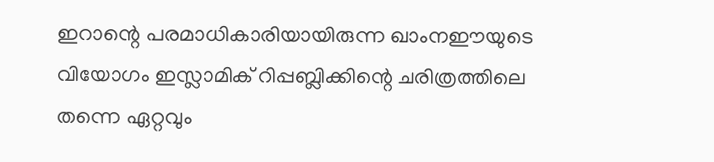ഇറാന്റെ പരമാധികാരിയായിരുന്ന ഖാംനഈയുടെ വിയോഗം ഇസ്ലാമിക് റിപ്പബ്ലിക്കിന്റെ ചരിത്രത്തിലെ തന്നെ ഏറ്റവും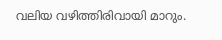വലിയ വഴിത്തിരിവായി മാറും.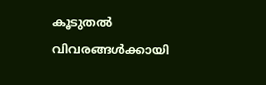കൂടുതൽ വിവരങ്ങൾക്കായി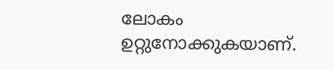ലോകം ഉറ്റുനോക്കുകയാണ്.